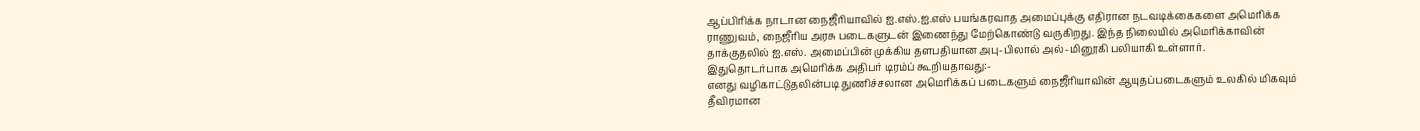ஆப்பிரிக்க நாடான நைஜீரியாவில் ஐ.எஸ்.ஐ.எஸ் பயங்கரவாத அமைப்புக்கு எதிரான நடவடிக்கைகளை அமெரிக்க ராணுவம், நைஜீரிய அரசு படைகளுடன் இணைந்து மேற்கொண்டு வருகிறது. இந்த நிலையில் அமெரிக்காவின் தாக்குதலில் ஐ.எஸ். அமைப்பின் முக்கிய தளபதியான அபு-பிலால் அல்-மினூகி பலியாகி உள்ளார்.
இதுதொடர்பாக அமெரிக்க அதிபர் டிரம்ப் கூறியதாவது:-
எனது வழிகாட்டுதலின்படி துணிச்சலான அமெரிக்கப் படைகளும் நைஜீரியாவின் ஆயுதப்படைகளும் உலகில் மிகவும் தீவிரமான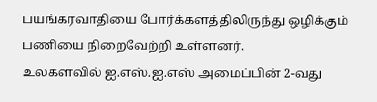பயங்கரவாதியை போர்க்களத்திலிருந்து ஒழிக்கும் பணியை நிறைவேற்றி உள்ளனர்.
உலகளவில் ஐ.எஸ்.ஐ.எஸ் அமைப்பின் 2-வது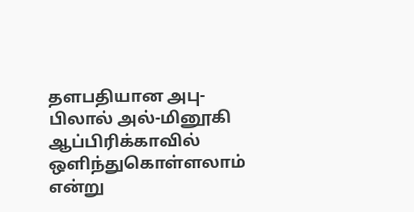தளபதியான அபு-பிலால் அல்-மினூகி ஆப்பிரிக்காவில் ஒளிந்துகொள்ளலாம் என்று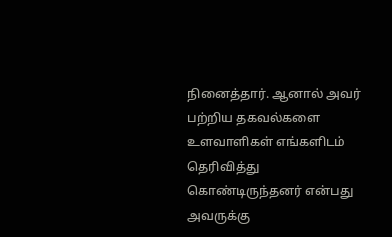நினைத்தார். ஆனால் அவர் பற்றிய தகவல்களை உளவாளிகள் எங்களிடம் தெரிவித்து கொண்டிருந்தனர் என்பது அவருக்கு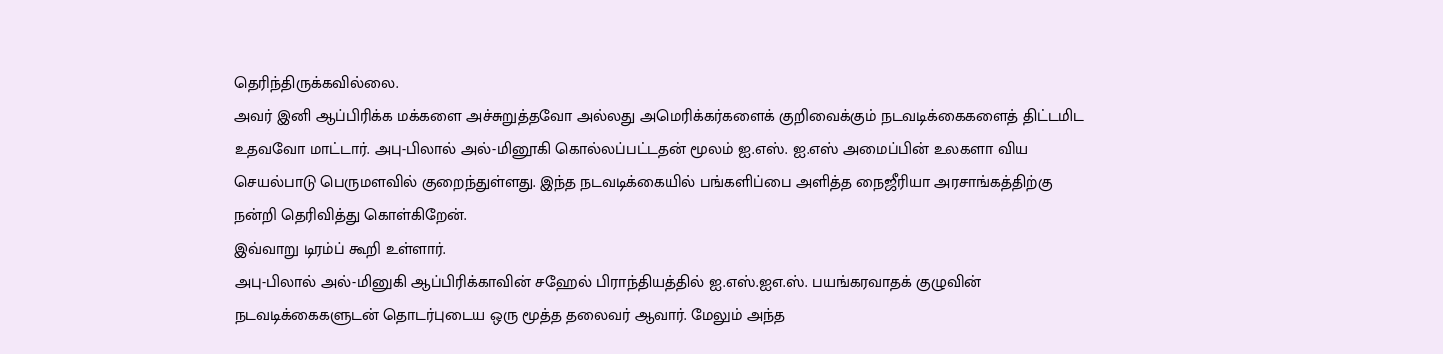தெரிந்திருக்கவில்லை.
அவர் இனி ஆப்பிரிக்க மக்களை அச்சுறுத்தவோ அல்லது அமெரிக்கர்களைக் குறிவைக்கும் நடவடிக்கைகளைத் திட்டமிட உதவவோ மாட்டார். அபு-பிலால் அல்-மினூகி கொல்லப்பட்டதன் மூலம் ஐ.எஸ். ஐ.எஸ் அமைப்பின் உலகளா விய செயல்பாடு பெருமளவில் குறைந்துள்ளது. இந்த நடவடிக்கையில் பங்களிப்பை அளித்த நைஜீரியா அரசாங்கத்திற்கு நன்றி தெரிவித்து கொள்கிறேன்.
இவ்வாறு டிரம்ப் கூறி உள்ளார்.
அபு-பிலால் அல்-மினுகி ஆப்பிரிக்காவின் சஹேல் பிராந்தியத்தில் ஐ.எஸ்.ஐஎ.ஸ். பயங்கரவாதக் குழுவின் நடவடிக்கைகளுடன் தொடர்புடைய ஒரு மூத்த தலைவர் ஆவார். மேலும் அந்த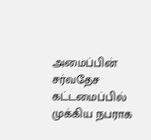அமைப்பின் சர்வதேச கட்டமைப்பில் முக்கிய நபராக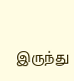இருந்து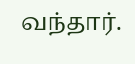வந்தார்.